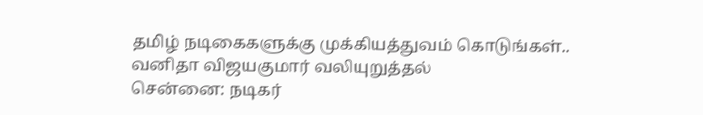தமிழ் நடிகைகளுக்கு முக்கியத்துவம் கொடுங்கள்.. வனிதா விஜயகுமார் வலியுறுத்தல்
சென்னை: நடிகர்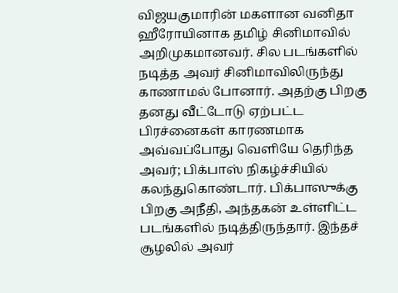விஜயகுமாரின் மகளான வனிதா ஹீரோயினாக தமிழ் சினிமாவில் அறிமுகமானவர். சில படங்களில் நடித்த அவர் சினிமாவிலிருந்து காணாமல் போனார். அதற்கு பிறகு தனது வீட்டோடு ஏற்பட்ட பிரச்னைகள் காரணமாக அவ்வப்போது வெளியே தெரிந்த அவர்; பிக்பாஸ் நிகழ்ச்சியில் கலந்துகொண்டார். பிக்பாஸுக்கு பிறகு அநீதி, அந்தகன் உள்ளிட்ட படங்களில் நடித்திருந்தார். இந்தச் சூழலில் அவர்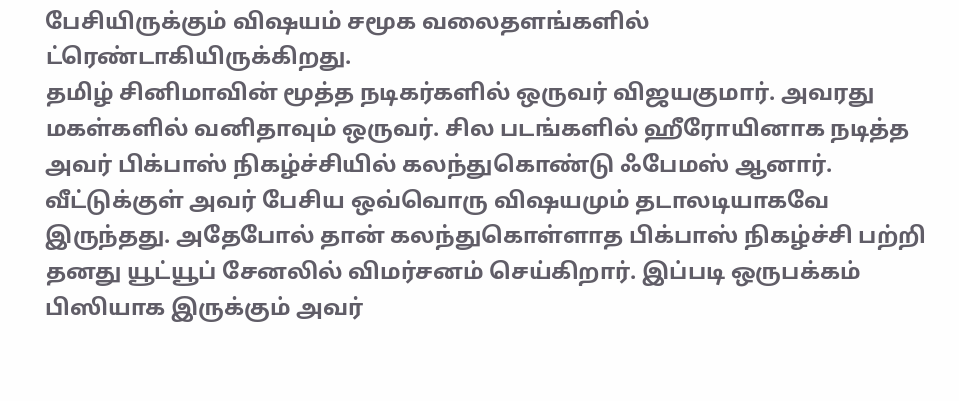பேசியிருக்கும் விஷயம் சமூக வலைதளங்களில் ட்ரெண்டாகியிருக்கிறது.
தமிழ் சினிமாவின் மூத்த நடிகர்களில் ஒருவர் விஜயகுமார். அவரது மகள்களில் வனிதாவும் ஒருவர். சில படங்களில் ஹீரோயினாக நடித்த அவர் பிக்பாஸ் நிகழ்ச்சியில் கலந்துகொண்டு ஃபேமஸ் ஆனார். வீட்டுக்குள் அவர் பேசிய ஒவ்வொரு விஷயமும் தடாலடியாகவே இருந்தது. அதேபோல் தான் கலந்துகொள்ளாத பிக்பாஸ் நிகழ்ச்சி பற்றி தனது யூட்யூப் சேனலில் விமர்சனம் செய்கிறார். இப்படி ஒருபக்கம் பிஸியாக இருக்கும் அவர்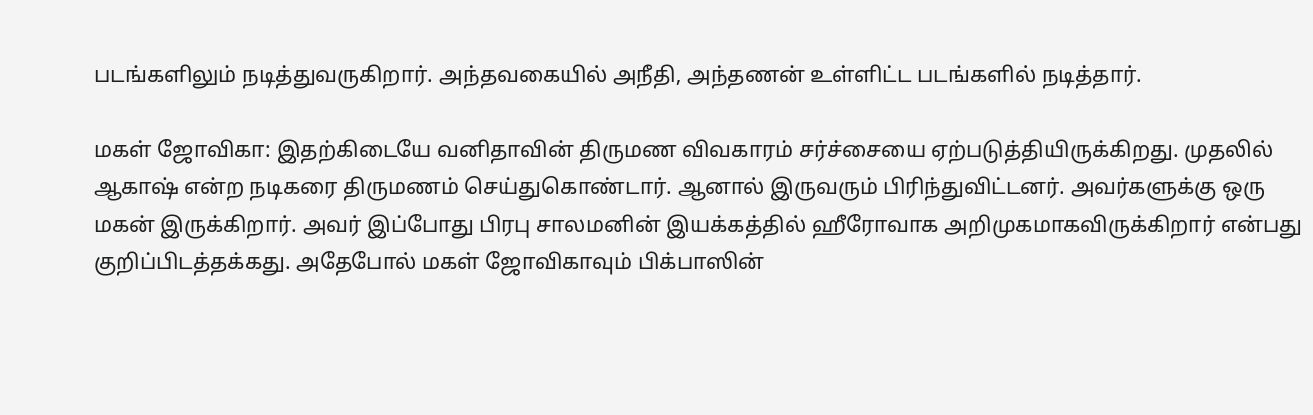படங்களிலும் நடித்துவருகிறார். அந்தவகையில் அநீதி, அந்தணன் உள்ளிட்ட படங்களில் நடித்தார்.

மகள் ஜோவிகா: இதற்கிடையே வனிதாவின் திருமண விவகாரம் சர்ச்சையை ஏற்படுத்தியிருக்கிறது. முதலில் ஆகாஷ் என்ற நடிகரை திருமணம் செய்துகொண்டார். ஆனால் இருவரும் பிரிந்துவிட்டனர். அவர்களுக்கு ஒரு மகன் இருக்கிறார். அவர் இப்போது பிரபு சாலமனின் இயக்கத்தில் ஹீரோவாக அறிமுகமாகவிருக்கிறார் என்பது குறிப்பிடத்தக்கது. அதேபோல் மகள் ஜோவிகாவும் பிக்பாஸின்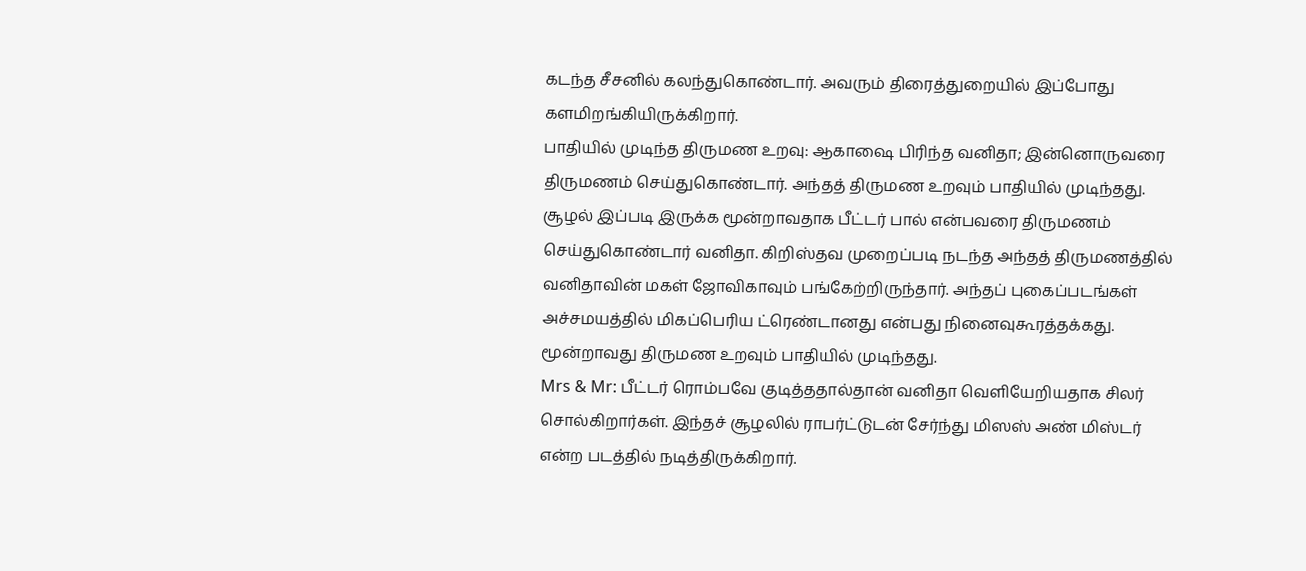கடந்த சீசனில் கலந்துகொண்டார். அவரும் திரைத்துறையில் இப்போது களமிறங்கியிருக்கிறார்.
பாதியில் முடிந்த திருமண உறவு: ஆகாஷை பிரிந்த வனிதா; இன்னொருவரை திருமணம் செய்துகொண்டார். அந்தத் திருமண உறவும் பாதியில் முடிந்தது. சூழல் இப்படி இருக்க மூன்றாவதாக பீட்டர் பால் என்பவரை திருமணம் செய்துகொண்டார் வனிதா. கிறிஸ்தவ முறைப்படி நடந்த அந்தத் திருமணத்தில் வனிதாவின் மகள் ஜோவிகாவும் பங்கேற்றிருந்தார். அந்தப் புகைப்படங்கள் அச்சமயத்தில் மிகப்பெரிய ட்ரெண்டானது என்பது நினைவுகூரத்தக்கது. மூன்றாவது திருமண உறவும் பாதியில் முடிந்தது.
Mrs & Mr: பீட்டர் ரொம்பவே குடித்ததால்தான் வனிதா வெளியேறியதாக சிலர் சொல்கிறார்கள். இந்தச் சூழலில் ராபர்ட்டுடன் சேர்ந்து மிஸஸ் அண் மிஸ்டர் என்ற படத்தில் நடித்திருக்கிறார்.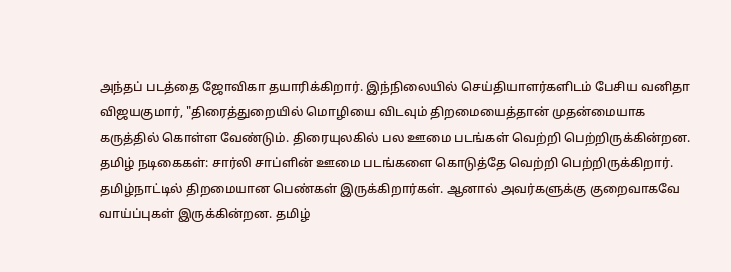அந்தப் படத்தை ஜோவிகா தயாரிக்கிறார். இந்நிலையில் செய்தியாளர்களிடம் பேசிய வனிதா விஜயகுமார், "திரைத்துறையில் மொழியை விடவும் திறமையைத்தான் முதன்மையாக கருத்தில் கொள்ள வேண்டும். திரையுலகில் பல ஊமை படங்கள் வெற்றி பெற்றிருக்கின்றன.
தமிழ் நடிகைகள்: சார்லி சாப்ளின் ஊமை படங்களை கொடுத்தே வெற்றி பெற்றிருக்கிறார். தமிழ்நாட்டில் திறமையான பெண்கள் இருக்கிறார்கள். ஆனால் அவர்களுக்கு குறைவாகவே வாய்ப்புகள் இருக்கின்றன. தமிழ்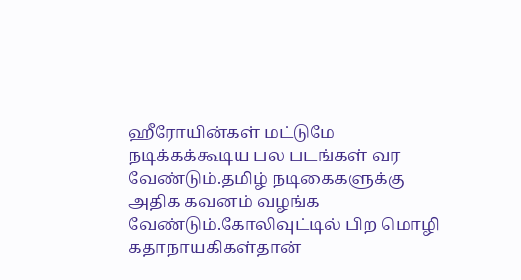ஹீரோயின்கள் மட்டுமே நடிக்கக்கூடிய பல படங்கள் வர வேண்டும்.தமிழ் நடிகைகளுக்கு அதிக கவனம் வழங்க வேண்டும்.கோலிவுட்டில் பிற மொழி கதாநாயகிகள்தான்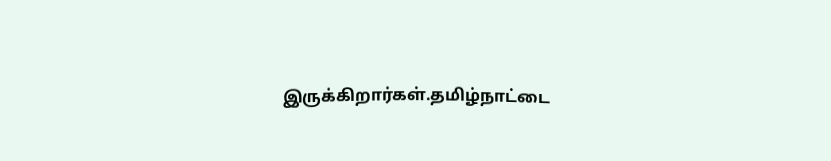இருக்கிறார்கள்.தமிழ்நாட்டை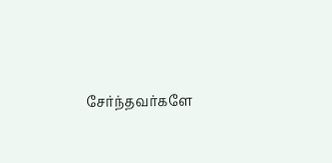சேர்ந்தவர்களே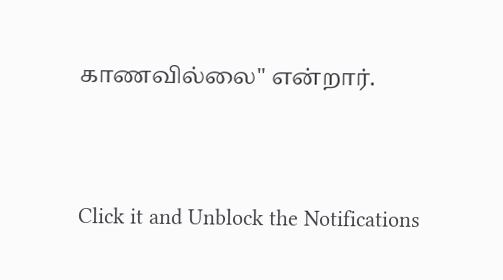காணவில்லை" என்றார்.


Click it and Unblock the Notifications